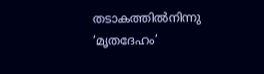തടാകത്തിൽനിന്നു ‘മൃതദേഹം’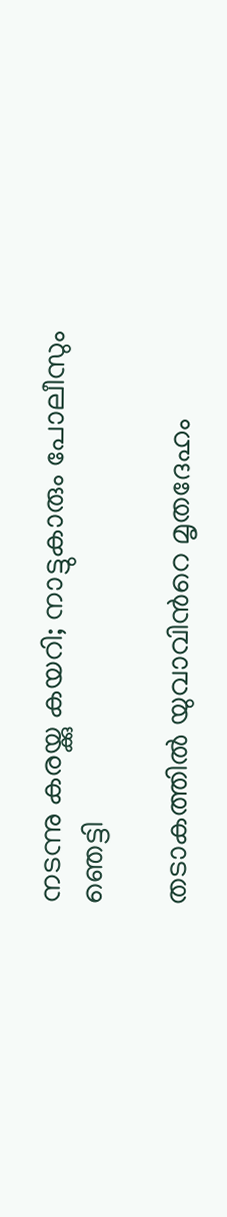നടന്നു കരയ്ക്കു കയറി; നാട്ടുകാരും പോലീസും ഞെട്ടി

തടാകത്തിൽ യുവാവിന്‍റെ മൃതദേഹം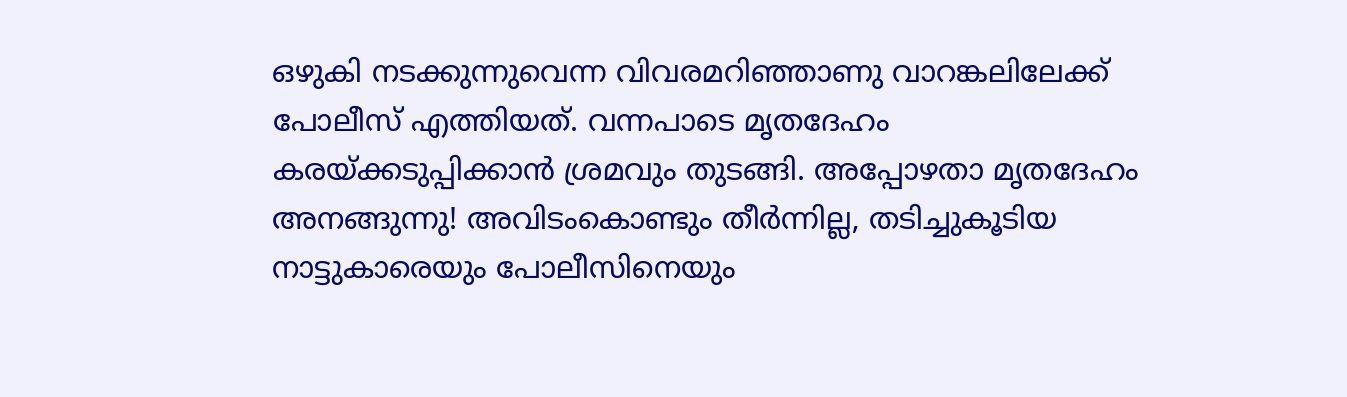ഒഴുകി നടക്കുന്നുവെന്ന വിവരമറിഞ്ഞാണു വാറങ്കലിലേക്ക് പോലീസ് എത്തിയത്. വന്നപാടെ മൃതദേഹം കരയ്ക്കടുപ്പിക്കാൻ ശ്രമവും തുടങ്ങി. അപ്പോഴതാ മൃതദേഹം അനങ്ങുന്നു! അവിടംകൊണ്ടും തീർന്നില്ല, തടിച്ചുകൂടിയ നാട്ടുകാരെയും പോലീസിനെയും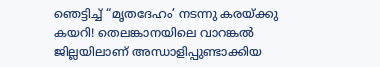ഞെട്ടിച്ച് “മൃതദേഹം’ നടന്നു കരയ്ക്കു കയറി‌! തെലങ്കാനയിലെ വാറങ്കൽ ജില്ലയിലാണ് അന്ധാളിപ്പുണ്ടാക്കിയ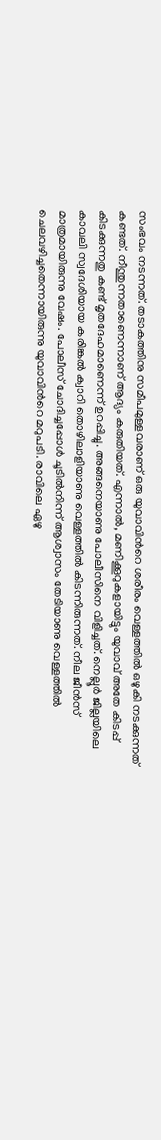സംഭവം നടന്നത്. തടാകത്തിനു സമീപമുള്ളവരാണ് ഒരു യുവാവിന്‍റെ ശരീരം വെള്ളത്തിൽ ഒഴുകി നടക്കുന്നത് കണ്ടത്. നീന്തുന്നതാണെന്നാണ് ആദ്യം കരുതിയത്. എന്നാൽ, മണിക്കൂറുകളായിട്ടും യുവാവ് അതേ കിടപ്പ് കിടക്കുന്നതു കണ്ട് മൃതദേഹമാണെന്ന് ഉറപ്പിച്ചു. അങ്ങനെയാണു പോലീസിനെ വിളിച്ചത്. നെല്ലൂർ ജില്ലയിലെ കാവലി സ്വദേശിയായ കരിങ്കൽ ക്വാറി തൊഴിലാളിയാണു വെള്ളത്തിൽ കിടന്നിരുന്നത്. നീല ജീൻസ് മാത്രമായിരുന്നു വേഷം. പോലീസ് ചോദിച്ചപ്പോൾ ചൂടിൽനിന്ന് ആശ്വാസം തേടിയാണു വെള്ളത്തിൽ ചെലവഴിച്ചതെന്നായിരുന്നു യുവാവിന്‍റെ മറുപടി. രാവിലെ ഏഴു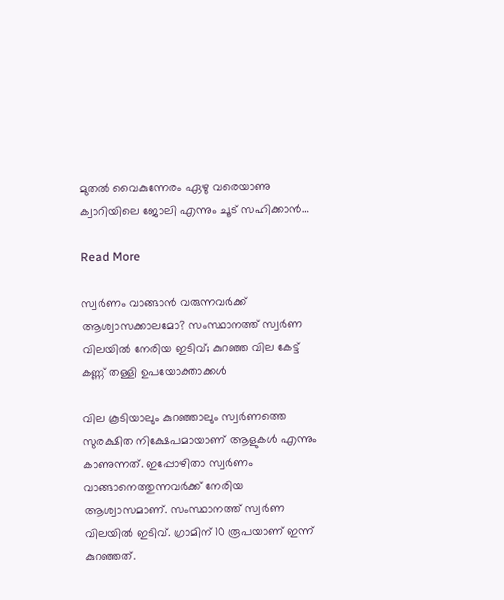മുതൽ വൈകുന്നേരം ഏഴു വരെയാണു ക്വാറിയിലെ ജോലി എന്നും ചൂട് സഹിക്കാൻ…

Read More

സ്വർണം വാങ്ങാൻ വരുന്നവർക്ക് ആശ്വാസക്കാലമോ? സംസ്ഥാനത്ത് സ്വർണ വിലയിൽ നേരിയ ഇടിവ്; കുറഞ്ഞ വില കേട്ട് കണ്ണ് തള്ളി ഉപയോക്താക്കൾ

വില കൂടിയാലും കുറഞ്ഞാലും സ്വർണത്തെ സുരക്ഷിത നിക്ഷേപമായാണ് ആളുകൾ എന്നും കാണുന്നത്. ഇപ്പോഴിതാ സ്വർണം വാങ്ങാനെത്തുന്നവർക്ക് നേരിയ ആശ്വാസമാണ്. സംസ്ഥാനത്ത് സ്വർണ വിലയിൽ ഇടിവ്. ഗ്രാമിന് 10 രൂപയാണ് ഇന്ന് കുറഞ്ഞത്.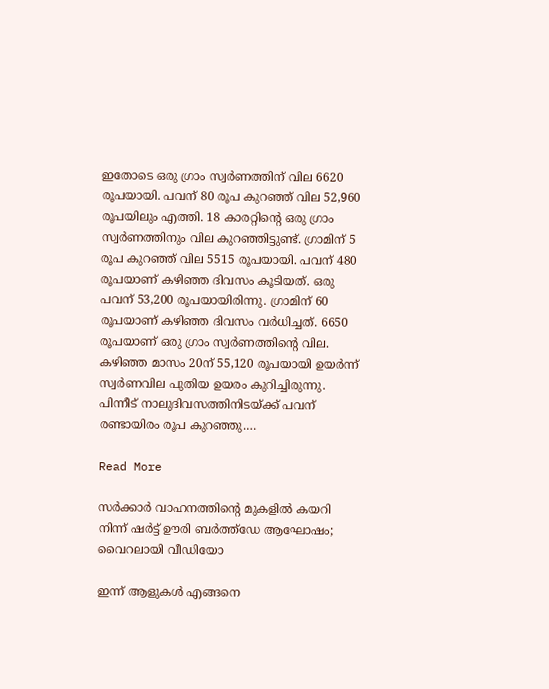ഇതോടെ ഒരു ഗ്രാം സ്വർണത്തിന് വില 6620 രൂപയായി. പവന് 80 രൂപ കുറഞ്ഞ് വില 52,960 രൂപയിലും എത്തി. 18 കാരറ്റിന്‍റെ ഒരു ഗ്രാം സ്വർണത്തിനും വില കുറഞ്ഞിട്ടുണ്ട്. ഗ്രാമിന് 5 രൂപ കുറഞ്ഞ് വില 5515 രൂപയായി. പവന് 480 രൂപയാണ് കഴിഞ്ഞ ദിവസം കൂടിയത്. ഒരു പവന് 53,200 രൂപയായിരിന്നു. ഗ്രാമിന് 60 രൂപയാണ് കഴിഞ്ഞ ദിവസം വര്‍ധിച്ചത്. 6650 രൂപയാണ് ഒരു ഗ്രാം സ്വര്‍ണത്തിന്‍റെ വില. കഴിഞ്ഞ മാസം 20ന് 55,120 രൂപയായി ഉയര്‍ന്ന് സ്വര്‍ണവില പുതിയ ഉയരം കുറിച്ചിരുന്നു. പിന്നീട് നാലുദിവസത്തിനിടയ്ക്ക് പവന് രണ്ടായിരം രൂപ കുറഞ്ഞു.…

Read More

സര്‍ക്കാര്‍ വാഹനത്തിന്‍റെ മുകളില്‍ കയറി നിന്ന് ഷര്‍ട്ട് ഊരി ബര്‍ത്ത്ഡേ ആഘോഷം; വൈറലായി വീഡിയോ

ഇന്ന് ആളുകൾ എങ്ങനെ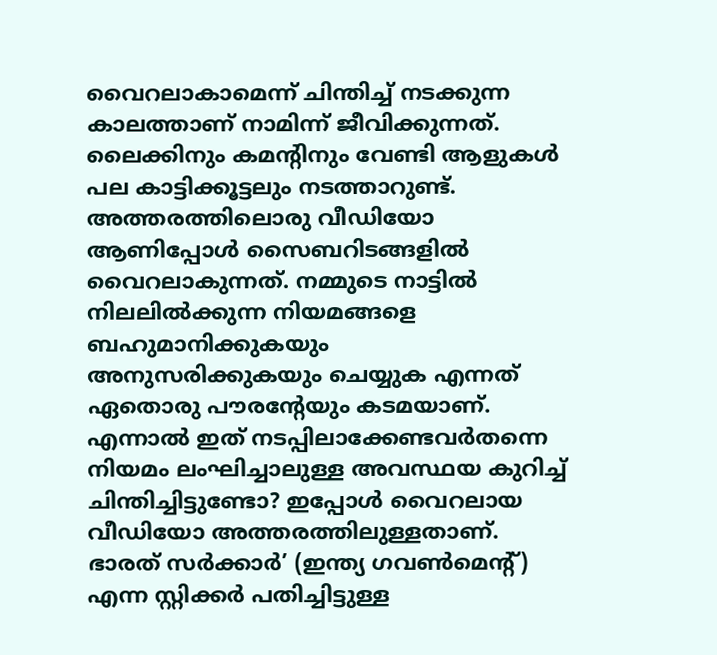വൈറലാകാമെന്ന് ചിന്തിച്ച് നടക്കുന്ന കാലത്താണ് നാമിന്ന് ജീവിക്കുന്നത്. ലൈക്കിനും കമന്‍റിനും വേണ്ടി ആളുകൾ പല കാട്ടിക്കൂട്ടലും നടത്താറുണ്ട്. അത്തരത്തിലൊരു വീഡിയോ ആണിപ്പോൾ സൈബറിടങ്ങളിൽ വൈറലാകുന്നത്. നമ്മുടെ നാട്ടിൽ നിലലിൽക്കുന്ന നിയമങ്ങളെ ബഹുമാനിക്കുകയും അനുസരിക്കുകയും ചെയ്യുക എന്നത് ഏതൊരു പൗരന്‍റേയും കടമയാണ്. എന്നാൽ ഇത് നടപ്പിലാക്കേണ്ടവർതന്നെ നിയമം ലംഘിച്ചാലുള്ള അവസ്ഥയ കുറിച്ച് ചിന്തിച്ചിട്ടുണ്ടോ? ഇപ്പോൾ വൈറലായ വീഡിയോ അത്തരത്തിലുള്ളതാണ്. ഭാരത് സര്‍ക്കാര്‍’ (ഇന്ത്യ ഗവണ്‍മെന്‍റ്) എന്ന സ്റ്റിക്കര്‍ പതിച്ചിട്ടുള്ള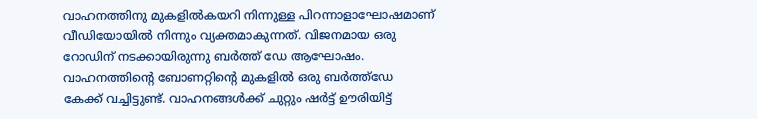വാഹനത്തിനു മുകളിൽകയറി നിന്നുള്ള പിറന്നാളാഘോഷമാണ് വീഡിയോയിൽ നിന്നും വ്യക്തമാകുന്നത്. വിജനമായ ഒരു റോഡിന് നടക്കായിരുന്നു ബര്‍ത്ത് ഡേ ആഘോഷം. വാഹനത്തിന്‍റെ ബോണറ്റിന്‍റെ മുകളില്‍ ഒരു ബര്‍ത്ത്ഡേ കേക്ക് വച്ചിട്ടുണ്ട്. വാഹനങ്ങള്‍ക്ക് ചുറ്റും ഷർട്ട് ഊരിയിട്ട്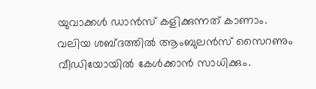യുവാക്കള്‍ ഡാൻസ് കളിക്കുന്നത് കാണാം. വലിയ ശബ്ദത്തില്‍ ആംബുലന്‍സ് സൈറണും വീഡിയോയില്‍ കേള്‍ക്കാൻ സാധിക്കും.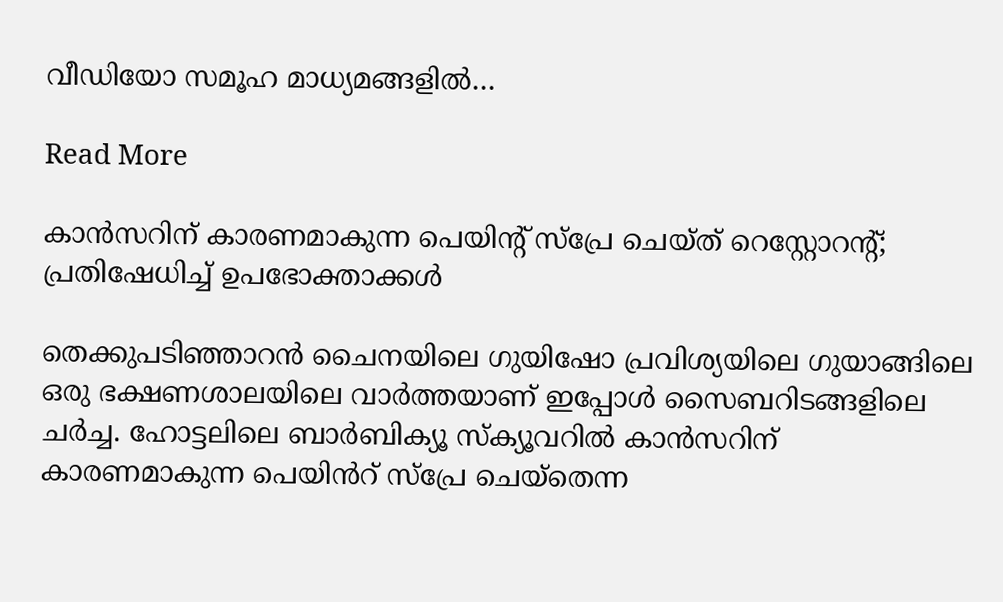വീഡിയോ സമൂഹ മാധ്യമങ്ങളില്‍…

Read More

കാൻസറിന് കാരണമാകുന്ന പെയിന്‍റ് സ്പ്രേ ചെയ്ത് റെസ്റ്റോറന്‍റ്; പ്രതിഷേധിച്ച് ഉപഭോക്താക്കൾ

തെക്കുപടിഞ്ഞാറൻ ചൈനയിലെ ഗുയിഷോ പ്രവിശ്യയിലെ ഗുയാങ്ങിലെ ഒരു ഭക്ഷണശാലയിലെ വാർത്തയാണ് ഇപ്പോൾ സൈബറിടങ്ങളിലെ ചർച്ച. ഹോട്ടലിലെ ബാർബിക്യൂ സ്‌ക്യൂവറിൽ കാൻസറിന് കാരണമാകുന്ന പെയിൻറ് സ്പ്രേ ചെയ്തെന്ന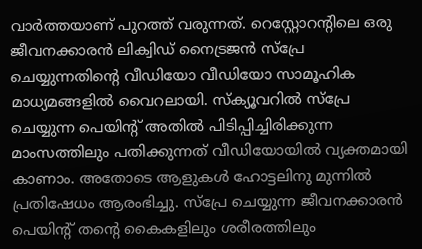വാർത്തയാണ് പുറത്ത് വരുന്നത്. റെസ്റ്റോറന്‍റിലെ ഒരു ജീവനക്കാരൻ ലിക്വിഡ് നൈട്രജൻ സ്പ്രേ ചെയ്യുന്നതിന്‍റെ വീഡിയോ വീഡിയോ സാമൂഹിക മാധ്യമങ്ങളിൽ വൈറലായി. സ്‌ക്യൂവറിൽ സ്പ്രേ ചെയ്യുന്ന പെയിന്‍റ് അതിൽ പിടിപ്പിച്ചിരിക്കുന്ന മാംസത്തിലും പതിക്കുന്നത് വീഡിയോയിൽ വ്യക്തമായി കാണാം. അതോടെ ആളുകൾ ഹോട്ടലിനു മുന്നിൽ പ്രതിഷേധം ആരംഭിച്ചു. സ്പ്രേ ചെയ്യുന്ന ജീവനക്കാരൻ പെയിന്‍റ് തന്‍റെ കൈകളിലും ശരീരത്തിലും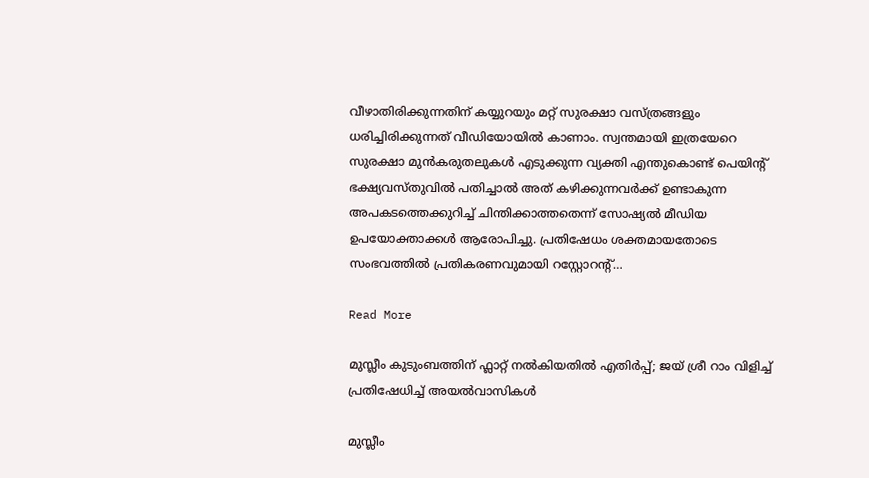വീഴാതിരിക്കുന്നതിന് കയ്യുറയും മറ്റ് സുരക്ഷാ വസ്ത്രങ്ങളും ധരിച്ചിരിക്കുന്നത് വീഡിയോയിൽ കാണാം. സ്വന്തമായി ഇത്രയേറെ സുരക്ഷാ മുൻകരുതലുകൾ എടുക്കുന്ന വ്യക്തി എന്തുകൊണ്ട് പെയിന്‍റ് ഭക്ഷ്യവസ്തുവിൽ പതിച്ചാൽ അത് കഴിക്കുന്നവർക്ക് ഉണ്ടാകുന്ന അപകടത്തെക്കുറിച്ച് ചിന്തിക്കാത്തതെന്ന് സോഷ്യൽ മീഡിയ ഉപയോക്താക്കൾ ആരോപിച്ചു. പ്രതിഷേധം ശക്തമായതോടെ സംഭവത്തിൽ പ്രതികരണവുമായി റസ്റ്റോറന്‍റ്…

Read More

മുസ്ലീം കുടുംബത്തിന് ഫ്ലാറ്റ് നൽകിയതിൽ എതിർപ്പ്; ജയ് ശ്രീ റാം വിളിച്ച് പ്രതിഷേധിച്ച് അയൽവാസികൾ

മുസ്ലീം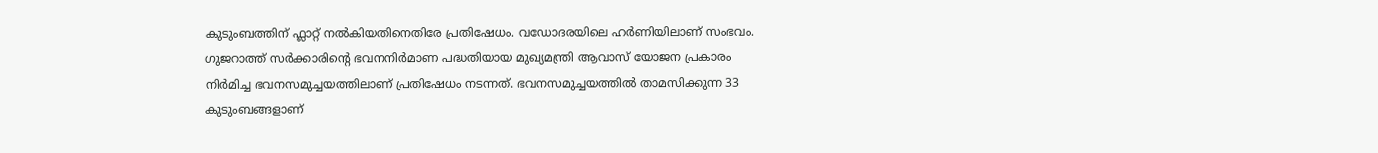കുടുംബത്തിന് ഫ്ലാറ്റ് നൽകിയതിനെതിരേ പ്രതിഷേധം. വഡോദരയിലെ ഹർണിയിലാണ് സംഭവം. ഗുജറാത്ത് സർക്കാരിന്‍റെ ഭവനനിർമാണ പദ്ധതിയായ മുഖ്യമന്ത്രി ആവാസ് യോജന പ്രകാരം നിർമിച്ച ഭവനസമുച്ചയത്തിലാണ് പ്രതിഷേധം നടന്നത്. ഭവനസമുച്ചയത്തിൽ താമസിക്കുന്ന 33 കുടുംബങ്ങളാണ്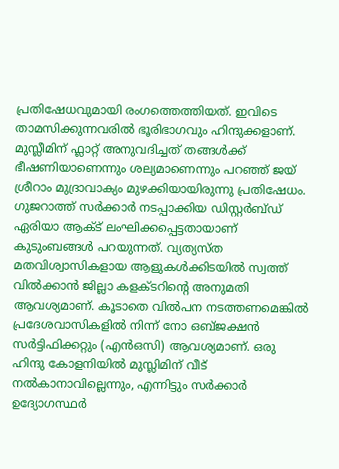പ്രതിഷേധവുമായി രംഗത്തെത്തിയത്. ഇവിടെ താമസിക്കുന്നവരിൽ ഭൂരിഭാഗവും ഹിന്ദുക്കളാണ്. മുസ്ലീമിന് ഫ്ലാറ്റ് അനുവദിച്ചത് തങ്ങൾക്ക് ഭീഷണിയാണെന്നും ശല്യമാണെന്നും പറഞ്ഞ് ജയ് ശ്രീറാം മുദ്രാവാക്യം മുഴക്കിയായിരുന്നു പ്രതിഷേധം. ഗുജറാത്ത് സർക്കാർ നടപ്പാക്കിയ ഡിസ്റ്റർബ്ഡ് ഏരിയാ ആക്ട് ലംഘിക്കപ്പെട്ടതായാണ് കുടുംബങ്ങൾ പറയുന്നത്. വ്യത്യസ്‌ത മതവിശ്വാസികളായ ആളുകൾക്കിടയിൽ സ്വത്ത് വിൽക്കാന്‍ ജില്ലാ കളക്ടറിന്‍റെ അനുമതി ആവശ്യമാണ്. കൂടാതെ വിൽപന നടത്തണമെങ്കില്‍ പ്രദേശവാസികളിൽ നിന്ന് നോ ഒബ്ജക്ഷൻ സർട്ടിഫിക്കറ്റും (എൻഒസി) ആവശ്യമാണ്. ഒരു ഹിന്ദു കോളനിയിൽ മുസ്ലിമിന് വീട് നൽകാനാവില്ലെന്നും, എന്നിട്ടും സർക്കാർ ഉദ്യോഗസ്ഥർ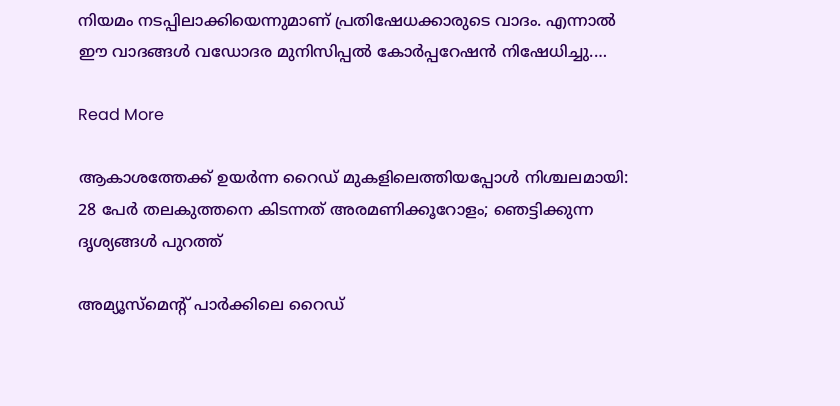നിയമം നടപ്പിലാക്കിയെന്നുമാണ് പ്രതിഷേധക്കാരുടെ വാദം. എന്നാൽ ഈ വാദങ്ങൾ വഡോദര മുനിസിപ്പൽ കോർപ്പറേഷൻ നിഷേധിച്ചു.…

Read More

ആകാശത്തേക്ക് ഉയർന്ന റൈഡ് മുകളിലെത്തിയപ്പോൾ നിശ്ചലമായി: 28 പേർ തലകുത്തനെ കിടന്നത് അരമണിക്കൂറോളം; ഞെട്ടിക്കുന്ന ദൃശ്യങ്ങൾ പുറത്ത്

അമ്യൂസ്‌മെന്‍റ് പാർക്കിലെ റൈഡ്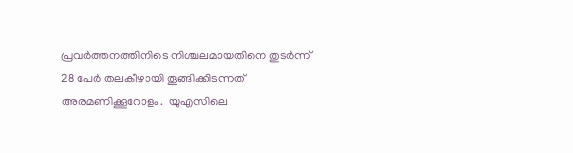പ്രവർത്തനത്തിനിടെ നിശ്ചലമായതിനെ തുടർന്ന് 28 പേർ തലകീഴായി തൂങ്ങിക്കിടന്നത് അരമണിക്കൂറോളം.  യുഎസിലെ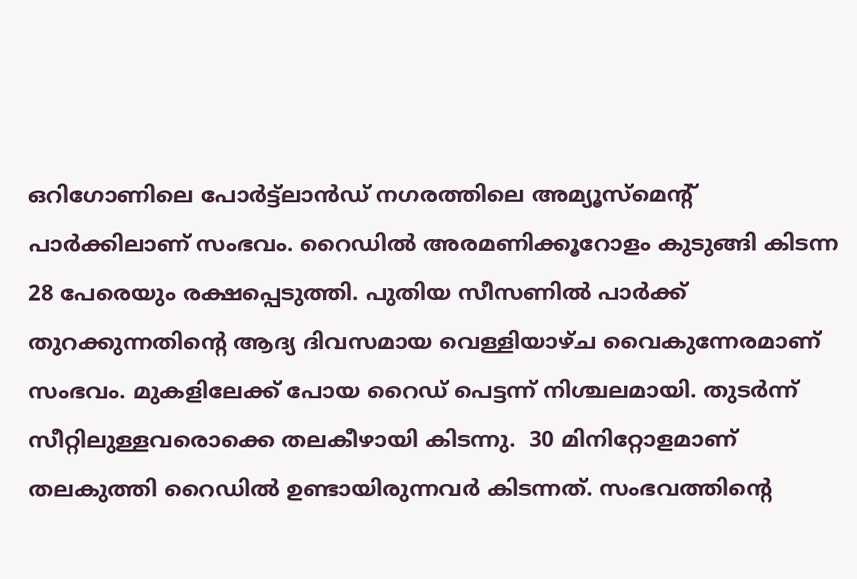ഒറിഗോണിലെ പോർട്ട്‌ലാൻഡ് നഗരത്തിലെ അമ്യൂസ്‌മെന്‍റ് പാർക്കിലാണ് സംഭവം. റൈഡിൽ അരമണിക്കൂറോളം കുടുങ്ങി കിടന്ന 28 പേരെയും രക്ഷപ്പെടുത്തി. പുതിയ സീസണിൽ പാർക്ക് തുറക്കുന്നതിൻ്റെ ആദ്യ ദിവസമായ വെള്ളിയാഴ്ച വൈകുന്നേരമാണ് സംഭവം. മുകളിലേക്ക് പോയ റൈഡ് പെട്ടന്ന് നിശ്ചലമായി. തുടർന്ന് സീറ്റിലുള്ളവരൊക്കെ തലകീഴായി കിടന്നു.  30 മിനിറ്റോളമാണ് തലകുത്തി റൈഡിൽ ഉണ്ടായിരുന്നവർ കിടന്നത്. സംഭവത്തിന്‍റെ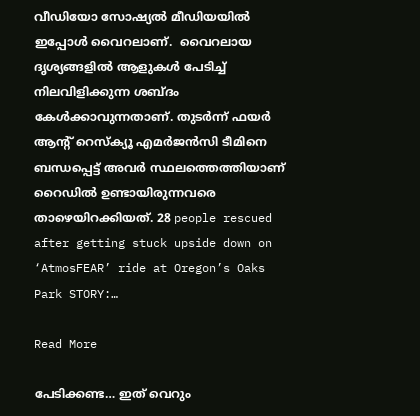വീഡിയോ സോഷ്യൽ മീഡിയയിൽ ഇപ്പോൾ വൈറലാണ്.  വൈറലായ ദൃശ്യങ്ങളിൽ ആളുകൾ പേടിച്ച് നിലവിളിക്കുന്ന ശബ്ദം കേൾക്കാവുന്നതാണ്. തുടർന്ന് ഫയർ ആന്‍റ് റെസ്ക്യൂ എമർജൻസി ടീമിനെ ബന്ധപ്പെട്ട് അവർ സ്ഥലത്തെത്തിയാണ് റൈഡിൽ ഉണ്ടായിരുന്നവരെ താഴെയിറക്കിയത്. 28 people rescued after getting stuck upside down on ‘AtmosFEAR’ ride at Oregon’s Oaks Park STORY:…

Read More

പേടിക്കണ്ട… ഇത് വെറും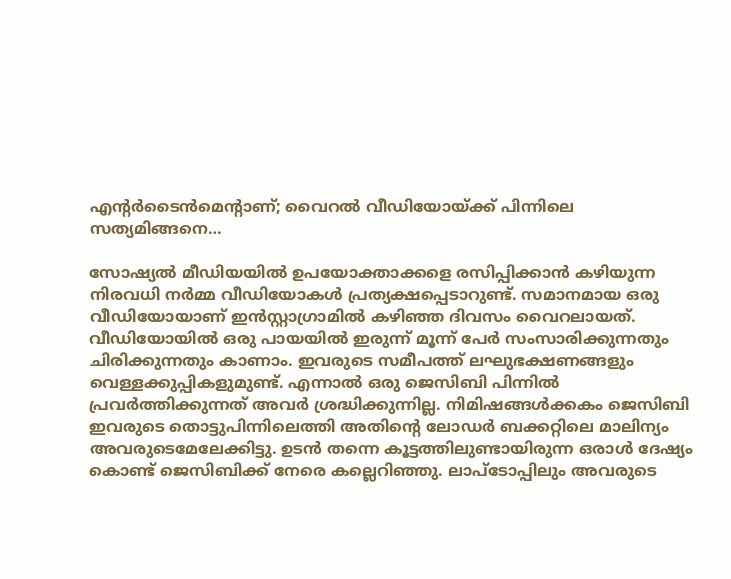എന്‍റർടൈൻമെന്‍റാണ്; വൈറൽ വീഡിയോയ്ക്ക് പിന്നിലെ സത്യമിങ്ങനെ…

സോഷ്യൽ മീഡിയയിൽ ഉപയോക്താക്കളെ രസിപ്പിക്കാൻ കഴിയുന്ന നിരവധി നർമ്മ വീഡിയോകൾ പ്രത്യക്ഷപ്പെടാറുണ്ട്. സമാനമായ ഒരു വീഡിയോയാണ് ഇൻസ്റ്റാഗ്രാമിൽ കഴിഞ്ഞ ദിവസം വൈറലായത്. വീഡിയോയിൽ ഒരു പായയിൽ ഇരുന്ന് മൂന്ന് പേർ സംസാരിക്കുന്നതും ചിരിക്കുന്നതും കാണാം. ഇവരുടെ സമീപത്ത് ലഘുഭക്ഷണങ്ങളും വെള്ളക്കുപ്പികളുമുണ്ട്. എന്നാൽ ഒരു ജെസിബി പിന്നിൽ പ്രവർത്തിക്കുന്നത് അവർ ശ്രദ്ധിക്കുന്നില്ല. നിമിഷങ്ങൾക്കകം ജെസിബി ഇവരുടെ തൊട്ടുപിന്നിലെത്തി അതിൻ്റെ ലോഡർ ബക്കറ്റിലെ മാലിന്യം അവരുടെമേലേക്കിട്ടു. ഉടൻ തന്നെ കൂട്ടത്തിലുണ്ടായിരുന്ന ഒരാൾ ദേഷ്യം കൊണ്ട് ജെസിബിക്ക് നേരെ കല്ലെറിഞ്ഞു. ലാപ്ടോപ്പിലും അവരുടെ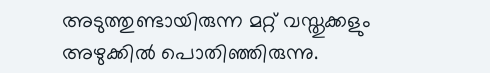അടുത്തുണ്ടായിരുന്ന മറ്റ് വസ്തുക്കളും അഴുക്കിൽ പൊതിഞ്ഞിരുന്നു.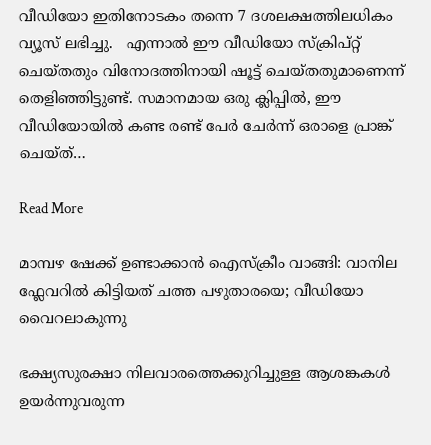വീഡിയോ ഇതിനോടകം തന്നെ 7 ദശലക്ഷത്തിലധികം വ്യൂസ് ലഭിച്ചു.   എന്നാൽ ഈ വീഡിയോ സ്‌ക്രിപ്റ്റ് ചെയ്‌തതും വിനോദത്തിനായി ഷൂട്ട് ചെയ്‌തതുമാണെന്ന് തെളിഞ്ഞിട്ടുണ്ട്. സമാനമായ ഒരു ക്ലിപ്പിൽ, ഈ വീഡിയോയിൽ കണ്ട രണ്ട് പേർ ചേർന്ന് ഒരാളെ പ്രാങ്ക് ചെയ്ത്…

Read More

മാമ്പഴ ഷേക്ക് ഉണ്ടാക്കാൻ ഐസ്ക്രീം വാങ്ങി: വാനില ഫ്ലേവറിൽ കിട്ടിയത് ചത്ത പഴുതാരയെ; വീഡിയോ വൈറലാകുന്നു

ഭക്ഷ്യസുരക്ഷാ നിലവാരത്തെക്കുറിച്ചുള്ള ആശങ്കകൾ ഉയർന്നുവരുന്ന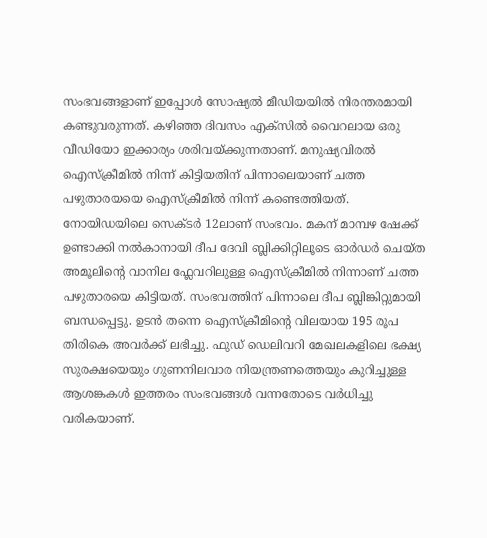സംഭവങ്ങളാണ് ഇപ്പോൾ സോഷ്യൽ മീഡിയയിൽ നിരന്തരമായി കണ്ടുവരുന്നത്. കഴിഞ്ഞ ദിവസം എക്സിൽ വൈറലായ ഒരു വീഡിയോ ഇക്കാര്യം ശരിവയ്ക്കുന്നതാണ്. മനുഷ്യവിരൽ ഐസ്ക്രീമിൽ നിന്ന് കിട്ടിയതിന് പിന്നാലെയാണ് ചത്ത പഴുതാരയയെ ഐസ്ക്രീമിൽ നിന്ന് കണ്ടെത്തിയത്. നോയിഡയിലെ സെക്ടർ 12ലാണ് സംഭവം. മകന് മാമ്പഴ ഷേക്ക് ഉണ്ടാക്കി നൽകാനായി ദീപ ദേവി ബ്ലിക്കിറ്റിലൂടെ ഓർഡർ ചെയ്ത അമൂലിന്‍റെ വാനില ഫ്ലേവറിലുള്ള ഐസ്ക്രീമിൽ നിന്നാണ് ചത്ത പഴുതാരയെ കിട്ടിയത്. സംഭവത്തിന് പിന്നാലെ ദീപ ബ്ലിങ്കിറ്റുമായി ബന്ധപ്പെട്ടു. ഉടൻ തന്നെ ഐസ്ക്രീമിൻ്റെ വിലയായ 195 രൂപ തിരികെ അവർക്ക് ലഭിച്ചു. ഫുഡ് ഡെലിവറി മേഖലകളിലെ ഭക്ഷ്യ സുരക്ഷയെയും ഗുണനിലവാര നിയന്ത്രണത്തെയും കുറിച്ചുള്ള ആശങ്കകൾ ഇത്തരം സംഭവങ്ങൾ വന്നതോടെ വർധിച്ചു വരികയാണ്.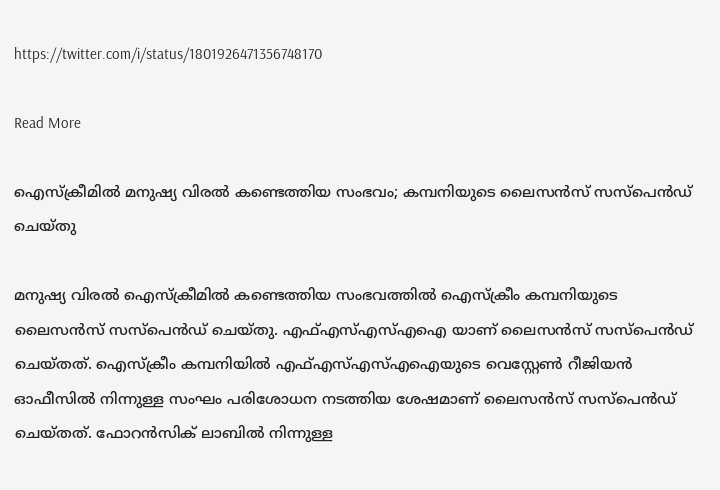https://twitter.com/i/status/1801926471356748170

Read More

ഐസ്ക്രീമിൽ മനുഷ്യ വിരൽ കണ്ടെത്തിയ സംഭവം; കമ്പനിയുടെ ലൈസൻസ് സസ്പെൻഡ് ചെയ്തു

മനുഷ്യ വിരൽ ഐസ്ക്രീമിൽ കണ്ടെത്തിയ സംഭവത്തിൽ ഐസ്ക്രീം കമ്പനിയുടെ ലൈസൻസ് സസ്പെൻഡ് ചെയ്തു. എഫ്എസ്എസ്എഐ യാണ് ലൈസൻസ് സസ്പെൻഡ് ചെയ്തത്. ഐസ്ക്രീം കമ്പനിയിൽ എഫ്എസ്എസ്എഐയുടെ വെസ്റ്റേൺ റീജിയൻ ഓഫീസിൽ നിന്നുള്ള സംഘം പരിശോധന നടത്തിയ ശേഷമാണ് ലൈസൻസ് സസ്പെൻഡ് ചെയ്തത്. ഫോറൻസിക് ലാബിൽ നിന്നുള്ള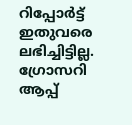റിപ്പോർട്ട് ഇതുവരെ ലഭിച്ചിട്ടില്ല. ഗ്രോസറി ആപ്പ്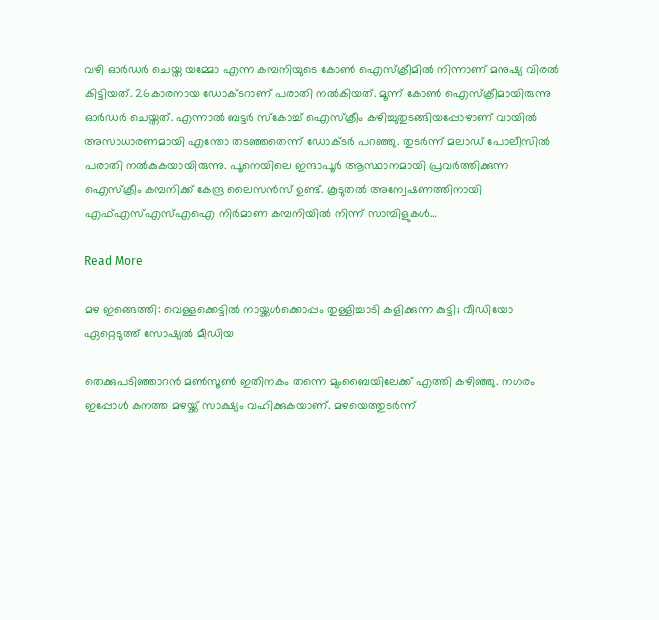വഴി ഓർഡർ ചെയ്ത യമ്മോ എന്ന കമ്പനിയുടെ കോണ്‍ ഐസ്ക്രീമിൽ നിന്നാണ് മനുഷ്യ വിരൽ കിട്ടിയത്. 26കാരനായ ഡോക്ടറാണ് പരാതി നൽകിയത്. മൂന്ന് കോൺ ഐസ്ക്രീമായിരുന്നു ഓർഡർ ചെയ്തത്. എന്നാൽ ബട്ടർ സ്കോച്ച് ഐസ്ക്രീം കഴിച്ചുതുടങ്ങിയപ്പോഴാണ് വായിൽ അസാധാരണമായി എന്തോ തടഞ്ഞതെന്ന് ഡോക്ടർ പറഞ്ഞു. തുടർന്ന് മലാഡ് പോലീസിൽ പരാതി നൽകുകയായിരുന്നു. പൂനെയിലെ ഇന്ദാപൂർ ആസ്ഥാനമായി പ്രവർത്തിക്കുന്ന ഐസ്ക്രീം കമ്പനിക്ക് കേന്ദ്ര ലൈസൻസ് ഉണ്ട്. കൂടുതൽ അന്വേഷണത്തിനായി എഫ്എസ്എസ്എഐ നിർമാണ കമ്പനിയിൽ നിന്ന് സാമ്പിളുകൾ…

Read More

മഴ ഇങ്ങെത്തി: വെള്ളക്കെട്ടിൽ നായ്ക്കൾക്കൊപ്പം തുള്ളിച്ചാടി കളിക്കുന്ന കുട്ടി; വീഡിയോ ഏറ്റെടുത്ത് സോഷ്യൽ മീഡിയ

തെക്കുപടിഞ്ഞാറൻ മൺസൂൺ ഇതിനകം തന്നെ മുംബൈയിലേക്ക് എത്തി കഴിഞ്ഞു. നഗരം ഇപ്പോൾ കനത്ത മഴയ്ക്ക് സാക്ഷ്യം വഹിക്കുകയാണ്. മഴയെത്തുടർന്ന്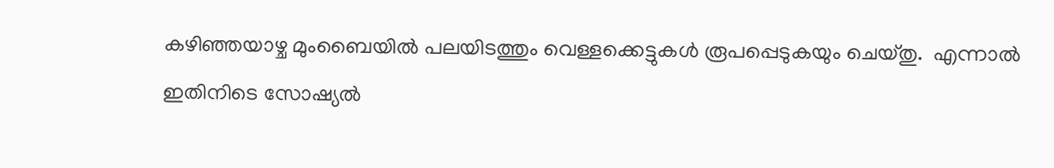കഴിഞ്ഞയാഴ്ച മുംബൈയിൽ പലയിടത്തും വെള്ളക്കെട്ടുകൾ രൂപപ്പെടുകയും ചെയ്തു.  എന്നാൽ ഇതിനിടെ സോഷ്യൽ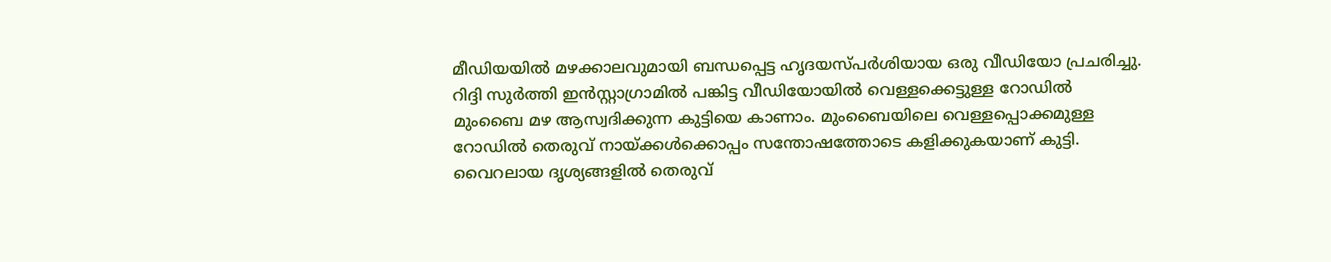മീഡിയയിൽ മഴക്കാലവുമായി ബന്ധപ്പെട്ട ഹൃദയസ്പർശിയായ ഒരു വീഡിയോ പ്രചരിച്ചു. റിദ്ദി സുർത്തി ഇൻസ്റ്റാഗ്രാമിൽ പങ്കിട്ട വീഡിയോയിൽ വെള്ളക്കെട്ടുള്ള റോഡിൽ മുംബൈ മഴ ആസ്വദിക്കുന്ന കുട്ടിയെ കാണാം. മുംബൈയിലെ വെള്ളപ്പൊക്കമുള്ള റോഡിൽ തെരുവ് നായ്ക്കൾക്കൊപ്പം സന്തോഷത്തോടെ കളിക്കുകയാണ് കുട്ടി. വൈറലായ ദൃശ്യങ്ങളിൽ തെരുവ്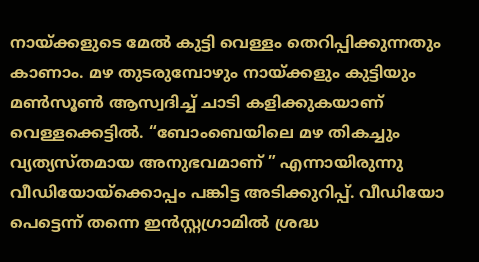നായ്ക്കളുടെ മേൽ കുട്ടി വെള്ളം തെറിപ്പിക്കുന്നതും കാണാം. മഴ തുടരുമ്പോഴും നായ്ക്കളും കുട്ടിയും മൺസൂൺ ആസ്വദിച്ച് ചാടി ക‍ളിക്കുകയാണ് വെള്ളക്കെട്ടിൽ. “ബോംബെയിലെ മഴ തികച്ചും വ്യത്യസ്തമായ അനുഭവമാണ് ” എന്നായിരുന്നു വീഡിയോയ്‌ക്കൊപ്പം പങ്കിട്ട അടിക്കുറിപ്പ്. വീഡിയോ പെട്ടെന്ന് തന്നെ ഇൻസ്റ്റഗ്രാമിൽ ശ്രദ്ധ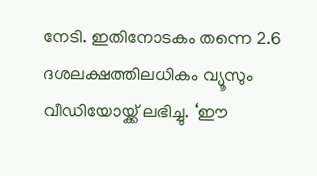നേടി. ഇതിനോടകം തന്നെ 2.6 ദശലക്ഷത്തിലധികം വ്യൂസും വീഡിയോയ്ക്ക് ലഭിച്ചു. ‘ഈ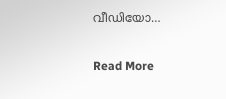വീഡിയോ…

Read More